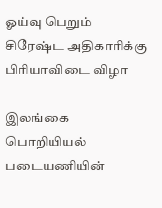ஓய்வு பெறும் சிரேஷ்ட அதிகாரிக்கு பிரியாவிடை விழா

இலங்கை பொறியியல் படையணியின்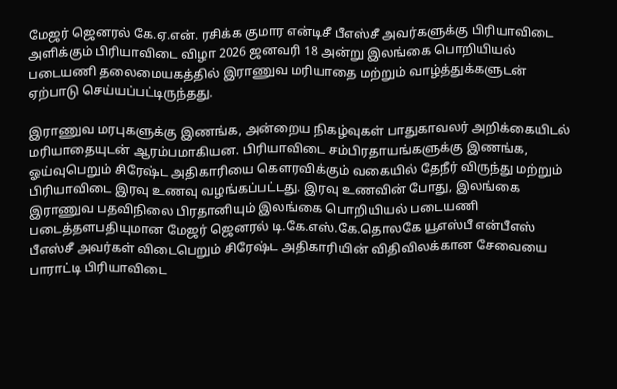மேஜர் ஜெனரல் கே.ஏ.என். ரசிக்க குமார என்டிசீ பீஎஸ்சீ அவர்களுக்கு பிரியாவிடை அளிக்கும் பிரியாவிடை விழா 2026 ஜனவரி 18 அன்று இலங்கை பொறியியல் படையணி தலைமையகத்தில் இராணுவ மரியாதை மற்றும் வாழ்த்துக்களுடன் ஏற்பாடு செய்யப்பட்டிருந்தது.

இராணுவ மரபுகளுக்கு இணங்க, அன்றைய நிகழ்வுகள் பாதுகாவலர் அறிக்கையிடல் மரியாதையுடன் ஆரம்பமாகியன. பிரியாவிடை சம்பிரதாயங்களுக்கு இணங்க, ஓய்வுபெறும் சிரேஷ்ட அதிகாரியை கௌரவிக்கும் வகையில் தேநீர் விருந்து மற்றும் பிரியாவிடை இரவு உணவு வழங்கப்பட்டது. இரவு உணவின் போது, இலங்கை இராணுவ பதவிநிலை பிரதானியும் இலங்கை பொறியியல் படையணி படைத்தளபதியுமான மேஜர் ஜெனரல் டி.கே.எஸ்.கே.தொலகே யூஎஸ்பீ என்பீஎஸ் பீஎஸ்சீ அவர்கள் விடைபெறும் சிரேஷ்ட அதிகாரியின் விதிவிலக்கான சேவையை பாராட்டி பிரியாவிடை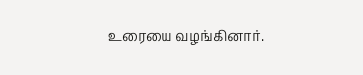உரையை வழங்கினார்.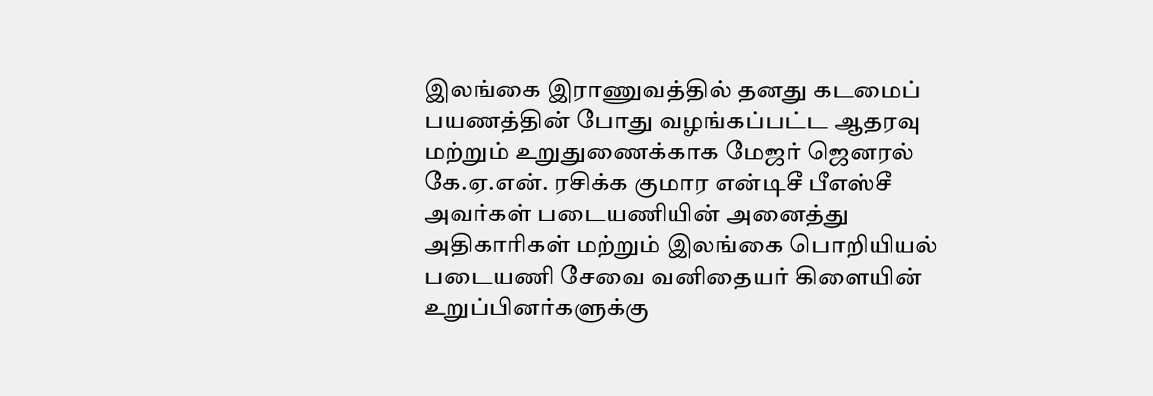இலங்கை இராணுவத்தில் தனது கடமைப் பயணத்தின் போது வழங்கப்பட்ட ஆதரவு மற்றும் உறுதுணைக்காக மேஜர் ஜெனரல் கே.ஏ.என். ரசிக்க குமார என்டிசீ பீஎஸ்சீ அவர்கள் படையணியின் அனைத்து அதிகாரிகள் மற்றும் இலங்கை பொறியியல் படையணி சேவை வனிதையர் கிளையின் உறுப்பினர்களுக்கு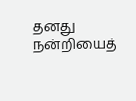தனது நன்றியைத்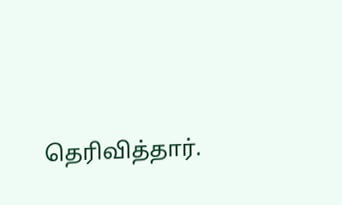தெரிவித்தார்.